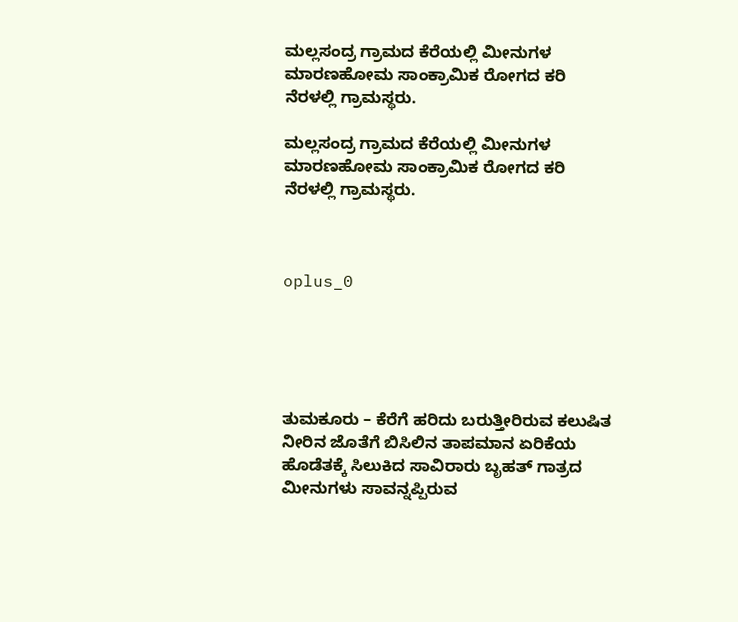ಮಲ್ಲಸಂದ್ರ ಗ್ರಾಮದ ಕೆರೆಯಲ್ಲಿ ಮೀನುಗಳ ಮಾರಣಹೋಮ ಸಾಂಕ್ರಾಮಿಕ ರೋಗದ ಕರಿ ನೆರಳಲ್ಲಿ ಗ್ರಾಮಸ್ಥರು.

ಮಲ್ಲಸಂದ್ರ ಗ್ರಾಮದ ಕೆರೆಯಲ್ಲಿ ಮೀನುಗಳ ಮಾರಣಹೋಮ ಸಾಂಕ್ರಾಮಿಕ ರೋಗದ ಕರಿ ನೆರಳಲ್ಲಿ ಗ್ರಾಮಸ್ಥರು.



oplus_0





ತುಮಕೂರು – ಕೆರೆಗೆ ಹರಿದು ಬರುತ್ತೀರಿರುವ ಕಲುಷಿತ ನೀರಿನ ಜೊತೆಗೆ ಬಿಸಿಲಿನ ತಾಪಮಾನ ಏರಿಕೆಯ ಹೊಡೆತಕ್ಕೆ ಸಿಲುಕಿದ ಸಾವಿರಾರು ಬೃಹತ್ ಗಾತ್ರದ ಮೀನುಗಳು ಸಾವನ್ನಪ್ಪಿರುವ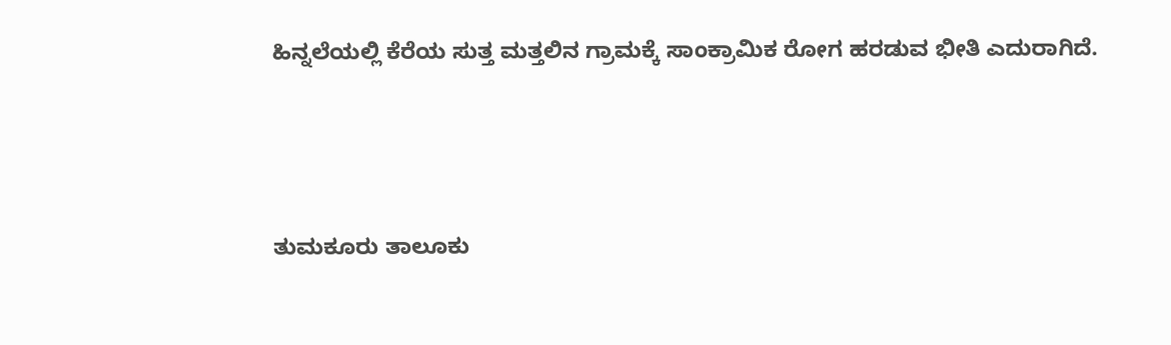ಹಿನ್ನಲೆಯಲ್ಲಿ ಕೆರೆಯ ಸುತ್ತ ಮತ್ತಲಿನ ಗ್ರಾಮಕ್ಕೆ ಸಾಂಕ್ರಾಮಿಕ ರೋಗ ಹರಡುವ ಭೀತಿ ಎದುರಾಗಿದೆ.





ತುಮಕೂರು ತಾಲೂಕು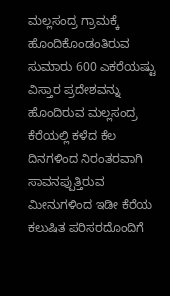ಮಲ್ಲಸಂದ್ರ ಗ್ರಾಮಕ್ಕೆ ಹೊಂದಿಕೊಂಡಂತಿರುವ ಸುಮಾರು 600 ಎಕರೆಯಷ್ಟು ವಿಸ್ತಾರ ಪ್ರದೇಶವನ್ನು ಹೊಂದಿರುವ ಮಲ್ಲಸಂದ್ರ ಕೆರೆಯಲ್ಲಿ ಕಳೆದ ಕೆಲ ದಿನಗಳಿಂದ ನಿರಂತರವಾಗಿ ಸಾವನಪ್ಪುತ್ತಿರುವ ಮೀನುಗಳಿಂದ ಇಡೀ ಕೆರೆಯ ಕಲುಷಿತ ಪರಿಸರದೊಂದಿಗೆ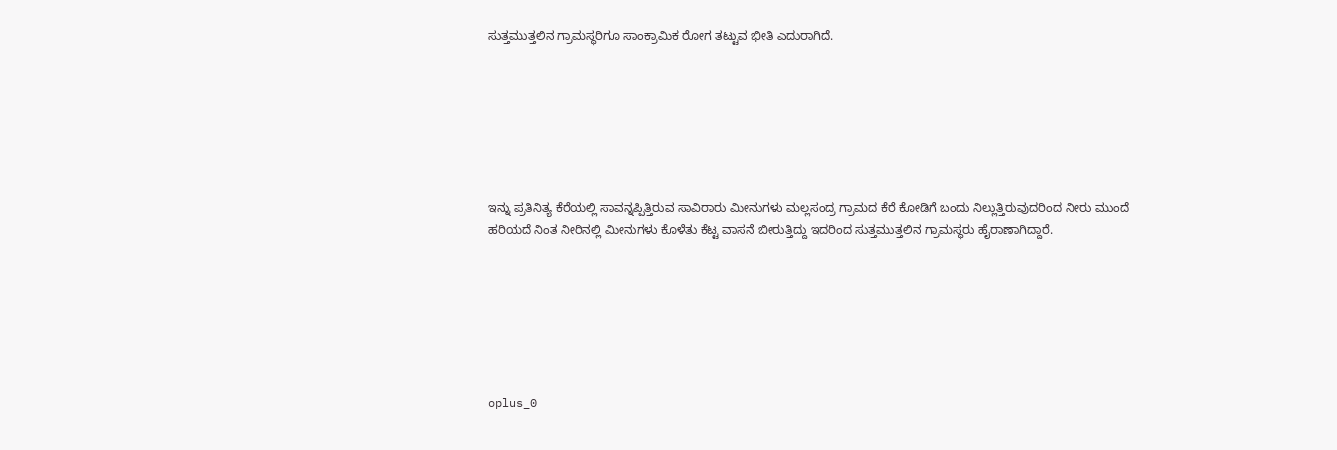ಸುತ್ತಮುತ್ತಲಿನ ಗ್ರಾಮಸ್ಥರಿಗೂ ಸಾಂಕ್ರಾಮಿಕ ರೋಗ ತಟ್ಟುವ ಭೀತಿ ಎದುರಾಗಿದೆ.







ಇನ್ನು ಪ್ರತಿನಿತ್ಯ ಕೆರೆಯಲ್ಲಿ ಸಾವನ್ನಪ್ಪಿತ್ತಿರುವ ಸಾವಿರಾರು ಮೀನುಗಳು ಮಲ್ಲಸಂದ್ರ ಗ್ರಾಮದ ಕೆರೆ ಕೋಡಿಗೆ ಬಂದು ನಿಲ್ಲುತ್ತಿರುವುದರಿಂದ ನೀರು ಮುಂದೆ ಹರಿಯದೆ ನಿಂತ ನೀರಿನಲ್ಲಿ ಮೀನುಗಳು ಕೊಳೆತು ಕೆಟ್ಟ ವಾಸನೆ ಬೀರುತ್ತಿದ್ದು ಇದರಿಂದ ಸುತ್ತಮುತ್ತಲಿನ ಗ್ರಾಮಸ್ಥರು ಹೈರಾಣಾಗಿದ್ದಾರೆ.







oplus_0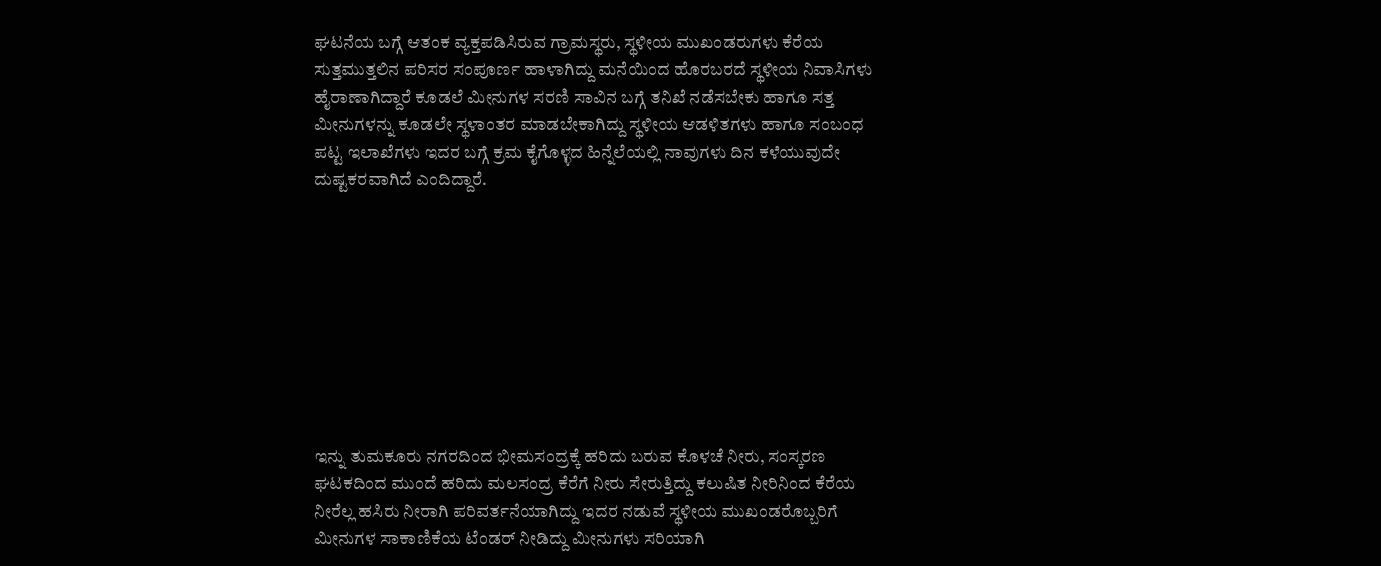ಘಟನೆಯ ಬಗ್ಗೆ ಆತಂಕ ವ್ಯಕ್ತಪಡಿಸಿರುವ ಗ್ರಾಮಸ್ಥರು, ಸ್ಥಳೀಯ ಮುಖಂಡರುಗಳು ಕೆರೆಯ ಸುತ್ತಮುತ್ತಲಿನ ಪರಿಸರ ಸಂಪೂರ್ಣ ಹಾಳಾಗಿದ್ದು ಮನೆಯಿಂದ ಹೊರಬರದೆ ಸ್ಥಳೀಯ ನಿವಾಸಿಗಳು ಹೈರಾಣಾಗಿದ್ದಾರೆ ಕೂಡಲೆ ಮೀನುಗಳ ಸರಣಿ ಸಾವಿನ ಬಗ್ಗೆ ತನಿಖೆ ನಡೆಸಬೇಕು ಹಾಗೂ ಸತ್ತ ಮೀನುಗಳನ್ನು ಕೂಡಲೇ ಸ್ಥಳಾಂತರ ಮಾಡಬೇಕಾಗಿದ್ದು ಸ್ಥಳೀಯ ಆಡಳಿತಗಳು ಹಾಗೂ ಸಂಬಂಧ ಪಟ್ಟ ಇಲಾಖೆಗಳು ಇದರ ಬಗ್ಗೆ ಕ್ರಮ ಕೈಗೊಳ್ಳದ ಹಿನ್ನೆಲೆಯಲ್ಲಿ ನಾವುಗಳು ದಿನ ಕಳೆಯುವುದೇ ದುಷ್ಟಕರವಾಗಿದೆ ಎಂದಿದ್ದಾರೆ.









ಇನ್ನು ತುಮಕೂರು ನಗರದಿಂದ ಭೀಮಸಂದ್ರಕ್ಕೆ ಹರಿದು ಬರುವ ಕೊಳಚೆ ನೀರು, ಸಂಸ್ಕರಣ ಘಟಕದಿಂದ ಮುಂದೆ ಹರಿದು ಮಲಸಂದ್ರ ಕೆರೆಗೆ ನೀರು ಸೇರುತ್ತಿದ್ದು ಕಲುಷಿತ ನೀರಿನಿಂದ ಕೆರೆಯ ನೀರೆಲ್ಲ ಹಸಿರು ನೀರಾಗಿ ಪರಿವರ್ತನೆಯಾಗಿದ್ದು ಇದರ ನಡುವೆ ಸ್ಥಳೀಯ ಮುಖಂಡರೊಬ್ಬರಿಗೆ ಮೀನುಗಳ ಸಾಕಾಣಿಕೆಯ ಟೆಂಡರ್ ನೀಡಿದ್ದು ಮೀನುಗಳು ಸರಿಯಾಗಿ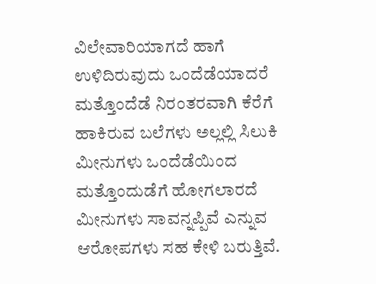ವಿಲೇವಾರಿಯಾಗದೆ ಹಾಗೆ ಉಳಿದಿರುವುದು ಒಂದೆಡೆಯಾದರೆ ಮತ್ತೊಂದೆಡೆ ನಿರಂತರವಾಗಿ ಕೆರೆಗೆ ಹಾಕಿರುವ ಬಲೆಗಳು ಅಲ್ಲಲ್ಲಿ ಸಿಲುಕಿ ಮೀನುಗಳು ಒಂದೆಡೆಯಿಂದ ಮತ್ತೊಂದುಡೆಗೆ ಹೋಗಲಾರದೆ ಮೀನುಗಳು ಸಾವನ್ನಪ್ಪಿವೆ ಎನ್ನುವ ಆರೋಪಗಳು ಸಹ ಕೇಳಿ ಬರುತ್ತಿವೆ.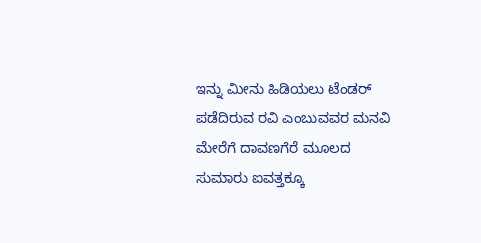ಇನ್ನು ಮೀನು ಹಿಡಿಯಲು ಟೆಂಡರ್ ಪಡೆದಿರುವ ರವಿ ಎಂಬುವವರ ಮನವಿ ಮೇರೆಗೆ ದಾವಣಗೆರೆ ಮೂಲದ ಸುಮಾರು ಐವತ್ತಕ್ಕೂ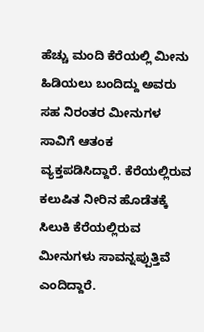ಹೆಚ್ಚು ಮಂದಿ ಕೆರೆಯಲ್ಲಿ ಮೀನು ಹಿಡಿಯಲು ಬಂದಿದ್ದು ಅವರು ಸಹ ನಿರಂತರ ಮೀನುಗಳ ಸಾವಿಗೆ ಆತಂಕ ವ್ಯಕ್ತಪಡಿಸಿದ್ದಾರೆ. ಕೆರೆಯಲ್ಲಿರುವ ಕಲುಷಿತ ನೀರಿನ ಹೊಡೆತಕ್ಕೆ ಸಿಲುಕಿ ಕೆರೆಯಲ್ಲಿರುವ ಮೀನುಗಳು ಸಾವನ್ನಪ್ಪುತ್ತಿವೆ ಎಂದಿದ್ದಾರೆ.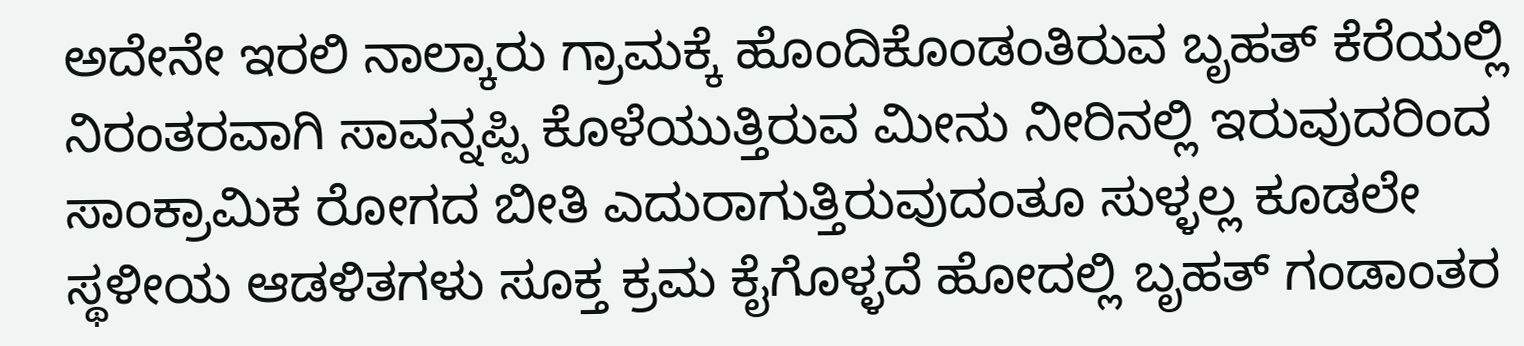ಅದೇನೇ ಇರಲಿ ನಾಲ್ಕಾರು ಗ್ರಾಮಕ್ಕೆ ಹೊಂದಿಕೊಂಡಂತಿರುವ ಬೃಹತ್ ಕೆರೆಯಲ್ಲಿ ನಿರಂತರವಾಗಿ ಸಾವನ್ನಪ್ಪಿ ಕೊಳೆಯುತ್ತಿರುವ ಮೀನು ನೀರಿನಲ್ಲಿ ಇರುವುದರಿಂದ ಸಾಂಕ್ರಾಮಿಕ ರೋಗದ ಬೀತಿ ಎದುರಾಗುತ್ತಿರುವುದಂತೂ ಸುಳ್ಳಲ್ಲ ಕೂಡಲೇ ಸ್ಥಳೀಯ ಆಡಳಿತಗಳು ಸೂಕ್ತ ಕ್ರಮ ಕೈಗೊಳ್ಳದೆ ಹೋದಲ್ಲಿ ಬೃಹತ್ ಗಂಡಾಂತರ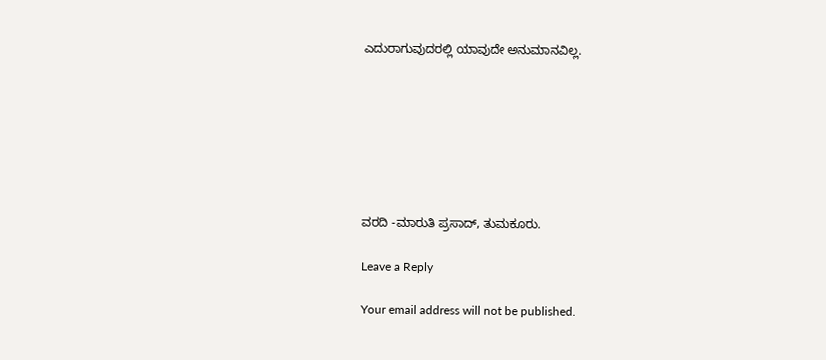ಎದುರಾಗುವುದರಲ್ಲಿ ಯಾವುದೇ ಅನುಮಾನವಿಲ್ಲ.







ವರದಿ -ಮಾರುತಿ ಪ್ರಸಾದ್, ತುಮಕೂರು.

Leave a Reply

Your email address will not be published.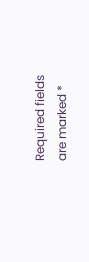Required fields are marked *